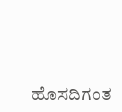ಹೊಸದಿಗಂತ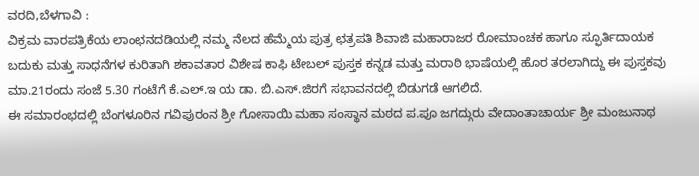ವರದಿ,ಬೆಳಗಾವಿ :
ವಿಕ್ರಮ ವಾರಪತ್ರಿಕೆಯ ಲಾಂಛನದಡಿಯಲ್ಲಿ ನಮ್ಮ ನೆಲದ ಹೆಮ್ಮೆಯ ಪುತ್ರ ಛತ್ರಪತಿ ಶಿವಾಜಿ ಮಹಾರಾಜರ ರೋಮಾಂಚಕ ಹಾಗೂ ಸ್ಫೂರ್ತಿದಾಯಕ ಬದುಕು ಮತ್ತು ಸಾಧನೆಗಳ ಕುರಿತಾಗಿ ಶಕಾವತಾರ ವಿಶೇಷ ಕಾಫಿ ಟೇಬಲ್ ಪುಸ್ತಕ ಕನ್ನಡ ಮತ್ತು ಮರಾಠಿ ಭಾಷೆಯಲ್ಲಿ ಹೊರ ತರಲಾಗಿದ್ದು ಈ ಪುಸ್ತಕವು ಮಾ.21ರಂದು ಸಂಜೆ 5.30 ಗಂಟೆಗೆ ಕೆ.ಎಲ್.ಇ ಯ ಡಾ. ಬಿ.ಎಸ್.ಜಿರಗೆ ಸಭಾವನದಲ್ಲಿ ಬಿಡುಗಡೆ ಆಗಲಿದೆ.
ಈ ಸಮಾರಂಭದಲ್ಲಿ ಬೆಂಗಳೂರಿನ ಗವಿಪುರಂನ ಶ್ರೀ ಗೋಸಾಯಿ ಮಹಾ ಸಂಸ್ಥಾನ ಮಠದ ಪ.ಪೂ ಜಗದ್ಗುರು ವೇದಾಂತಾಚಾರ್ಯ ಶ್ರೀ ಮಂಜುನಾಥ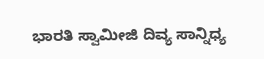ಭಾರತಿ ಸ್ವಾಮೀಜಿ ದಿವ್ಯ ಸಾನ್ನಿಧ್ಯ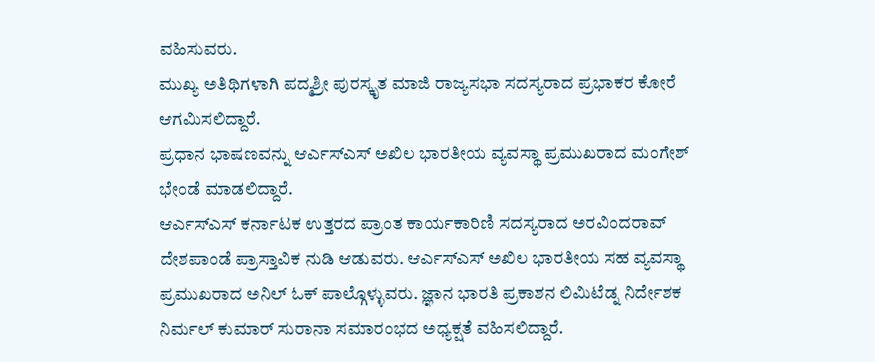ವಹಿಸುವರು.
ಮುಖ್ಯ ಅತಿಥಿಗಳಾಗಿ ಪದ್ಮಶ್ರೀ ಪುರಸ್ಕೃತ ಮಾಜಿ ರಾಜ್ಯಸಭಾ ಸದಸ್ಯರಾದ ಪ್ರಭಾಕರ ಕೋರೆ ಆಗಮಿಸಲಿದ್ದಾರೆ.
ಪ್ರಧಾನ ಭಾಷಣವನ್ನು ಆರ್ಎಸ್ಎಸ್ ಅಖಿಲ ಭಾರತೀಯ ವ್ಯವಸ್ಥಾ ಪ್ರಮುಖರಾದ ಮಂಗೇಶ್ ಭೇಂಡೆ ಮಾಡಲಿದ್ದಾರೆ.
ಆರ್ಎಸ್ಎಸ್ ಕರ್ನಾಟಕ ಉತ್ತರದ ಪ್ರಾಂತ ಕಾರ್ಯಕಾರಿಣಿ ಸದಸ್ಯರಾದ ಅರವಿಂದರಾವ್ ದೇಶಪಾಂಡೆ ಪ್ರಾಸ್ತಾವಿಕ ನುಡಿ ಆಡುವರು. ಆರ್ಎಸ್ಎಸ್ ಅಖಿಲ ಭಾರತೀಯ ಸಹ ವ್ಯವಸ್ಥಾ ಪ್ರಮುಖರಾದ ಅನಿಲ್ ಓಕ್ ಪಾಲ್ಗೊಳ್ಳುವರು. ಜ್ಞಾನ ಭಾರತಿ ಪ್ರಕಾಶನ ಲಿಮಿಟೆಡ್ನ ನಿರ್ದೇಶಕ ನಿರ್ಮಲ್ ಕುಮಾರ್ ಸುರಾನಾ ಸಮಾರಂಭದ ಅಧ್ಯಕ್ಷತೆ ವಹಿಸಲಿದ್ದಾರೆ.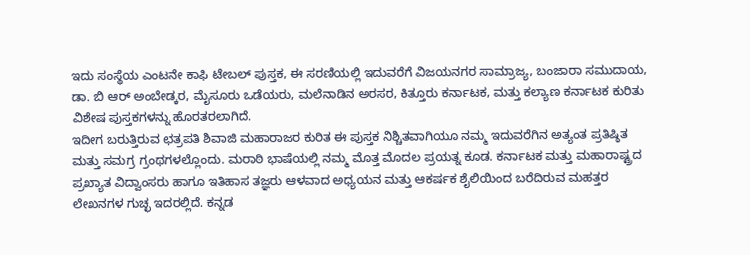ಇದು ಸಂಸ್ಥೆಯ ಎಂಟನೇ ಕಾಫಿ ಟೇಬಲ್ ಪುಸ್ತಕ, ಈ ಸರಣಿಯಲ್ಲಿ ಇದುವರೆಗೆ ವಿಜಯನಗರ ಸಾಮ್ರಾಜ್ಯ, ಬಂಜಾರಾ ಸಮುದಾಯ, ಡಾ. ಬಿ ಆರ್ ಅಂಬೇಡ್ಕರ, ಮೈಸೂರು ಒಡೆಯರು, ಮಲೆನಾಡಿನ ಅರಸರ, ಕಿತ್ತೂರು ಕರ್ನಾಟಕ, ಮತ್ತು ಕಲ್ಯಾಣ ಕರ್ನಾಟಕ ಕುರಿತು ವಿಶೇಷ ಪುಸ್ತಕಗಳನ್ನು ಹೊರತರಲಾಗಿದೆ.
ಇದೀಗ ಬರುತ್ತಿರುವ ಛತ್ರಪತಿ ಶಿವಾಜಿ ಮಹಾರಾಜರ ಕುರಿತ ಈ ಪುಸ್ತಕ ನಿಶ್ಚಿತವಾಗಿಯೂ ನಮ್ಮ ಇದುವರೆಗಿನ ಅತ್ಯಂತ ಪ್ರತಿಷ್ಠಿತ ಮತ್ತು ಸಮಗ್ರ ಗ್ರಂಥಗಳಲ್ಲೊಂದು. ಮರಾಠಿ ಭಾಷೆಯಲ್ಲಿ ನಮ್ಮ ಮೊತ್ತ ಮೊದಲ ಪ್ರಯತ್ನ ಕೂಡ. ಕರ್ನಾಟಕ ಮತ್ತು ಮಹಾರಾಷ್ಟ್ರದ ಪ್ರಖ್ಯಾತ ವಿದ್ವಾಂಸರು ಹಾಗೂ ಇತಿಹಾಸ ತಜ್ಞರು ಆಳವಾದ ಅಧ್ಯಯನ ಮತ್ತು ಆಕರ್ಷಕ ಶೈಲಿಯಿಂದ ಬರೆದಿರುವ ಮಹತ್ತರ ಲೇಖನಗಳ ಗುಚ್ಛ ಇದರಲ್ಲಿದೆ. ಕನ್ನಡ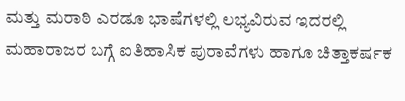ಮತ್ತು ಮರಾಠಿ ಎರಡೂ ಭಾಷೆಗಳಲ್ಲಿ ಲಭ್ಯವಿರುವ ಇದರಲ್ಲಿ ಮಹಾರಾಜರ ಬಗ್ಗೆ ಐತಿಹಾಸಿಕ ಪುರಾವೆಗಳು ಹಾಗೂ ಚಿತ್ತಾಕರ್ಷಕ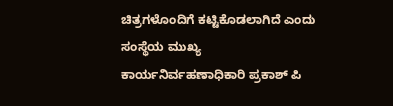ಚಿತ್ರಗಳೊಂದಿಗೆ ಕಟ್ಟಿಕೊಡಲಾಗಿದೆ ಎಂದು ಸಂಸ್ಥೆಯ ಮುಖ್ಯ ಕಾರ್ಯನಿರ್ವಹಣಾಧಿಕಾರಿ ಪ್ರಕಾಶ್ ಪಿ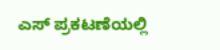ಎಸ್ ಪ್ರಕಟಣೆಯಲ್ಲಿ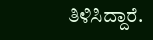ತಿಳಿಸಿದ್ದಾರೆ.